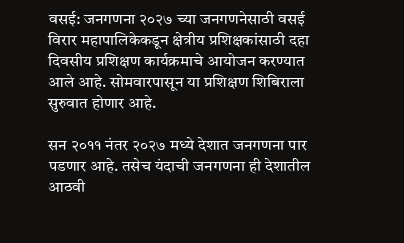वसई: जनगणना २०२७ च्या जनगणनेसाठी वसई विरार महापालिकेकडून क्षेत्रीय प्रशिक्षकांसाठी दहा दिवसीय प्रशिक्षण कार्यक्रमाचे आयोजन करण्यात आले आहे. सोमवारपासून या प्रशिक्षण शिबिराला सुरुवात होणार आहे.

सन २०११ नंतर २०२७ मध्ये देशात जनगणना पार पडणार आहे. तसेच यंदाची जनगणना ही देशातील आठवी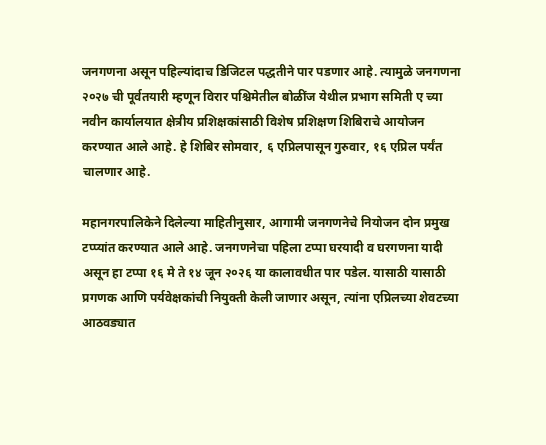जनगणना असून पहिल्यांदाच डिजिटल पद्धतीने पार पडणार आहे. त्यामुळे जनगणना २०२७ ची पूर्वतयारी म्हणून विरार पश्चिमेतील बोळींज येथील प्रभाग समिती ए च्या नवीन कार्यालयात क्षेत्रीय प्रशिक्षकांसाठी विशेष प्रशिक्षण शिबिराचे आयोजन करण्यात आले आहे. हे शिबिर सोमवार, ६ एप्रिलपासून गुरुवार, १६ एप्रिल पर्यंत चालणार आहे.

महानगरपालिकेने दिलेल्या माहितीनुसार, आगामी जनगणनेचे नियोजन दोन प्रमुख टप्प्यांत करण्यात आले आहे. जनगणनेचा पहिला टप्पा घरयादी व घरगणना यादी असून हा टप्पा १६ मे ते १४ जून २०२६ या कालावधीत पार पडेल. यासाठी यासाठी प्रगणक आणि पर्यवेक्षकांची नियुक्ती केली जाणार असून, त्यांना एप्रिलच्या शेवटच्या आठवड्यात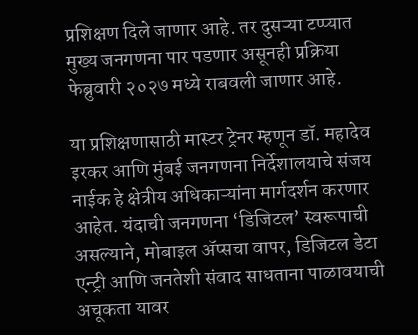प्रशिक्षण दिले जाणार आहे. तर दुसऱ्या टप्प्यात मुख्य जनगणना पार पडणार असूनही प्रक्रिया फेब्रुवारी २०२७ मध्ये राबवली जाणार आहे.

या प्रशिक्षणासाठी मास्टर ट्रेनर म्हणून डॉ. महादेव इरकर आणि मुंबई जनगणना निर्देशालयाचे संजय नाईक हे क्षेत्रीय अधिकाऱ्यांना मार्गदर्शन करणार आहेत. यंदाची जनगणना ‘डिजिटल’ स्वरूपाची असल्याने, मोबाइल ॲप्सचा वापर, डिजिटल डेटा एन्ट्री आणि जनतेशी संवाद साधताना पाळावयाची अचूकता यावर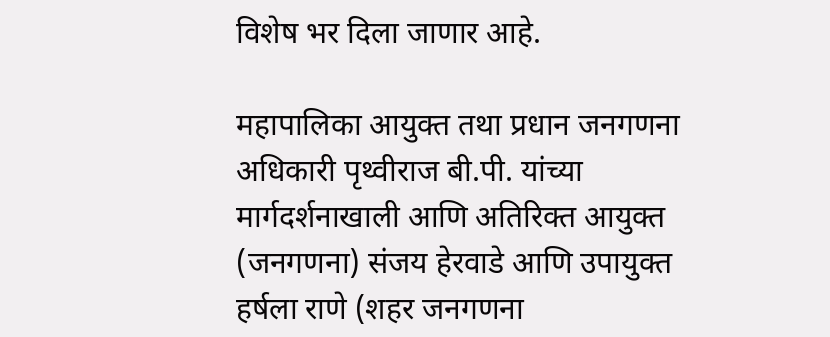विशेष भर दिला जाणार आहे.

महापालिका आयुक्त तथा प्रधान जनगणना अधिकारी पृथ्वीराज बी.पी. यांच्या मार्गदर्शनाखाली आणि अतिरिक्त आयुक्त (जनगणना) संजय हेरवाडे आणि उपायुक्त हर्षला राणे (शहर जनगणना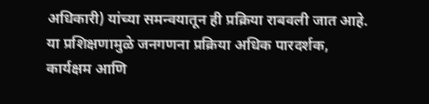अधिकारी) यांच्या समन्वयातून ही प्रक्रिया राबवली जात आहे. या प्रशिक्षणामुळे जनगणना प्रक्रिया अधिक पारदर्शक, कार्यक्षम आणि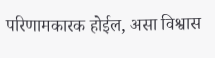परिणामकारक होईल, असा विश्वास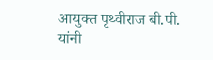आयुक्त पृथ्वीराज बी.पी. यांनी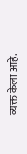व्यक्त केला आहे.